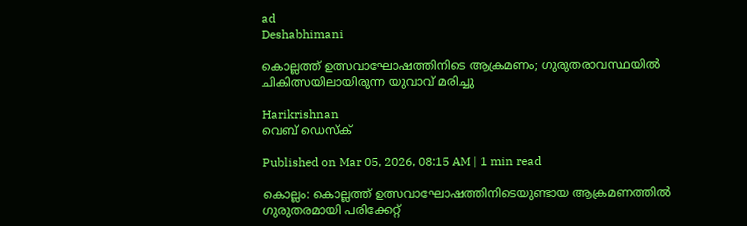ad
Deshabhimani

കൊല്ലത്ത് ഉത്സവാഘോഷത്തിനിടെ ആക്രമണം; ഗുരുതരാവസ്ഥയിൽ ചികിത്സയിലായിരുന്ന യുവാവ് മരിച്ചു

Harikrishnan
വെബ് ഡെസ്ക്

Published on Mar 05, 2026, 08:15 AM | 1 min read

കൊല്ലം: കൊല്ലത്ത് ഉത്സവാഘോഷത്തിനിടെയുണ്ടായ ആക്രമണത്തിൽ ഗുരുതരമായി പരിക്കേറ്റ്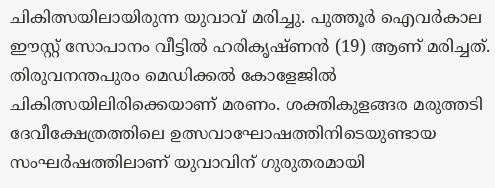ചികിത്സയിലായിരുന്ന യുവാവ് മരിച്ചു. പുത്തൂർ ഐവർകാല ഈസ്റ്റ് സോപാനം വീട്ടിൽ ഹരികൃഷ്ണൻ (19) ആണ് മരിച്ചത്. തിരുവനന്തപുരം മെഡിക്കൽ കോളേജിൽ ചികിത്സയിലിരിക്കെയാണ് മരണം. ശക്തികുളങ്ങര മരുത്തടി ദേവീക്ഷേത്രത്തിലെ ഉത്സവാഘോഷത്തിനിടെയുണ്ടായ സംഘർഷത്തിലാണ് യുവാവിന് ഗുരുതരമായി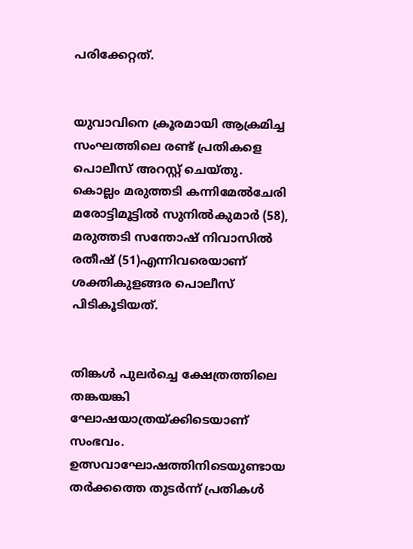പരിക്കേറ്റത്.


യുവാവിനെ ക്രൂരമായി ആക്രമിച്ച സംഘത്തിലെ രണ്ട്‌ പ്രതികളെ പൊലീസ്‌ അറസ്റ്റ് ചെയ്തു. കൊല്ലം മരുത്തടി കന്നിമേൽചേരി മരോട്ടിമൂട്ടിൽ സുനിൽകുമാർ (58), മരുത്തടി സന്തോഷ് നിവാസിൽ രതീഷ് (51)എന്നിവരെയാണ് ശക്തികുളങ്ങര പൊലീസ്‌ പിടികൂടിയത്‌.


തിങ്കൾ പുലർച്ചെ ക്ഷേത്രത്തിലെ തങ്കയങ്കി ഘോഷയാത്രയ്ക്കിടെയാണ്‌ സംഭവം. ഉത്സവാഘോഷത്തിനിടെയുണ്ടായ തർക്കത്തെ തുടർന്ന് പ്രതികൾ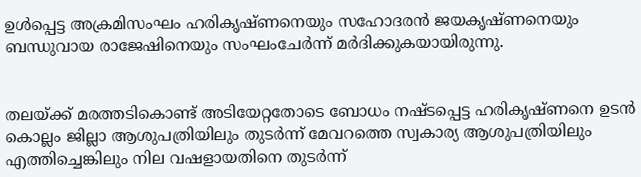ഉൾപ്പെട്ട അക്രമിസംഘം ഹരികൃഷ്ണനെയും സഹോദരൻ ജയകൃഷ്ണനെയും ബന്ധുവായ രാജേഷിനെയും സംഘംചേർന്ന് മർദിക്കുകയായിരുന്നു.


തലയ്ക്ക് മരത്തടികൊണ്ട്‌ അടിയേറ്റതോടെ ബോധം നഷ്ടപ്പെട്ട ഹരികൃഷ്ണനെ ഉടൻ കൊല്ലം ജില്ലാ ആശുപത്രിയിലും തുടർന്ന് മേവറത്തെ സ്വകാര്യ ആശുപത്രിയിലും എത്തിച്ചെങ്കിലും നില വഷളായതിനെ തുടർന്ന്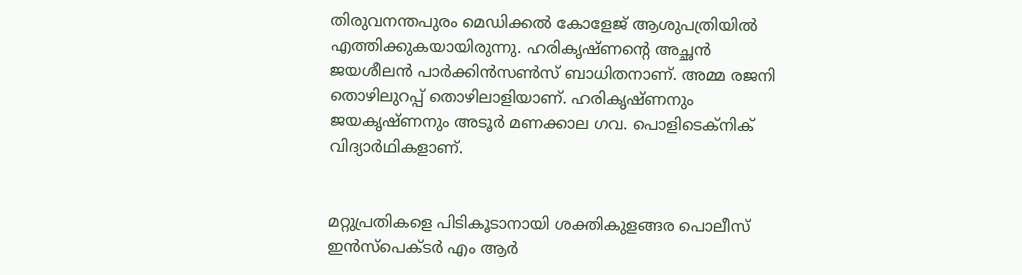തിരുവനന്തപുരം മെഡിക്കൽ കോളേജ് ആശുപത്രിയില്‍ എത്തിക്കുകയായിരുന്നു. ഹരികൃഷ്ണന്റെ അച്ഛൻ ജയശീലൻ പാർക്കിൻസൺസ്‌ ബാധിതനാണ്‌. അമ്മ രജനി തൊഴിലുറപ്പ് തൊഴിലാളിയാണ്. ഹരികൃഷ്ണനും ജയകൃഷ്ണനും അടൂർ മണക്കാല ഗവ. പൊളിടെക്നിക് വിദ്യാർഥികളാണ്.


മറ്റുപ്രതികളെ പിടികൂടാനായി ശക്തികുളങ്ങര പൊലീസ് ഇൻസ്‌പെക്ടർ എം ആർ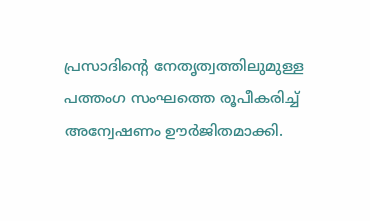പ്രസാദിന്റെ നേതൃത്വത്തിലുമുള്ള പത്തംഗ സംഘത്തെ രൂപീകരിച്ച് അന്വേഷണം ഊർജിതമാക്കി.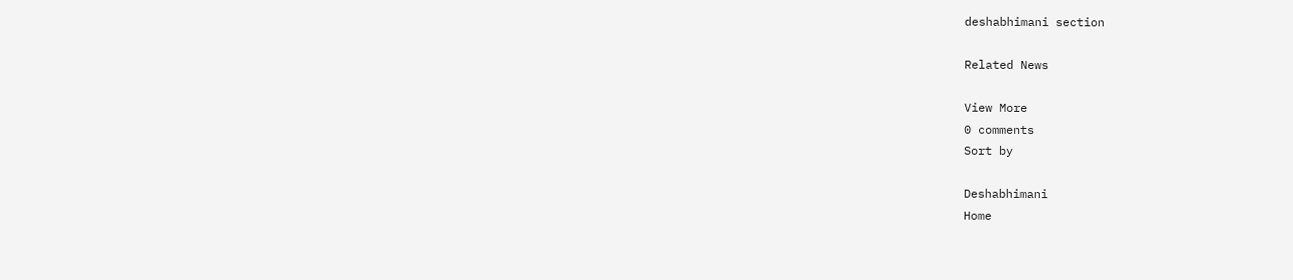deshabhimani section

Related News

View More
0 comments
Sort by

Deshabhimani
Home